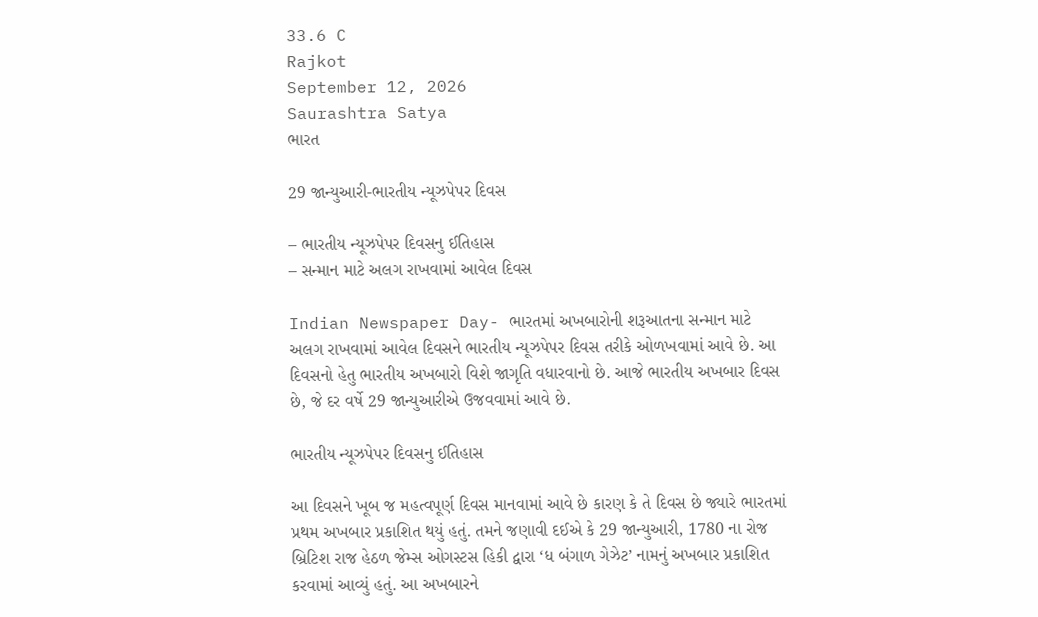33.6 C
Rajkot
September 12, 2026
Saurashtra Satya
ભારત

29 જાન્યુઆરી-ભારતીય ન્યૂઝપેપર દિવસ

– ભારતીય ન્યૂઝપેપર દિવસનુ ઈતિહાસ
– સન્માન માટે અલગ રાખવામાં આવેલ દિવસ

Indian Newspaper Day- ભારતમાં અખબારોની શરૂઆતના સન્માન માટે અલગ રાખવામાં આવેલ દિવસને ભારતીય ન્યૂઝપેપર દિવસ તરીકે ઓળખવામાં આવે છે. આ દિવસનો હેતુ ભારતીય અખબારો વિશે જાગૃતિ વધારવાનો છે. આજે ભારતીય અખબાર દિવસ છે, જે દર વર્ષે 29 જાન્યુઆરીએ ઉજવવામાં આવે છે.

ભારતીય ન્યૂઝપેપર દિવસનુ ઈતિહાસ

આ દિવસને ખૂબ જ મહત્વપૂર્ણ દિવસ માનવામાં આવે છે કારણ કે તે દિવસ છે જ્યારે ભારતમાં પ્રથમ અખબાર પ્રકાશિત થયું હતું. તમને જણાવી દઈએ કે 29 જાન્યુઆરી, 1780 ના રોજ બ્રિટિશ રાજ હેઠળ જેમ્સ ઓગસ્ટસ હિકી દ્વારા ‘ધ બંગાળ ગેઝેટ’ નામનું અખબાર પ્રકાશિત કરવામાં આવ્યું હતું. આ અખબારને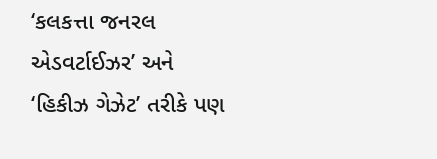‘કલકત્તા જનરલ એડવર્ટાઈઝર’ અને ‘હિકીઝ ગેઝેટ’ તરીકે પણ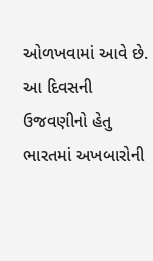ઓળખવામાં આવે છે. આ દિવસની ઉજવણીનો હેતુ ભારતમાં અખબારોની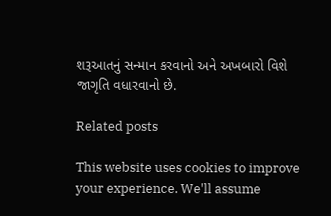શરૂઆતનું સન્માન કરવાનો અને અખબારો વિશે જાગૃતિ વધારવાનો છે.

Related posts

This website uses cookies to improve your experience. We'll assume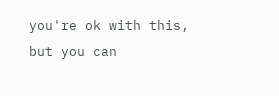you're ok with this, but you can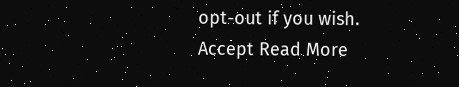opt-out if you wish. Accept Read More